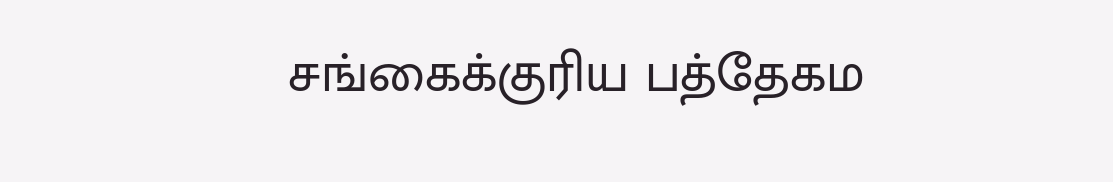சங்கைக்குரிய பத்தேகம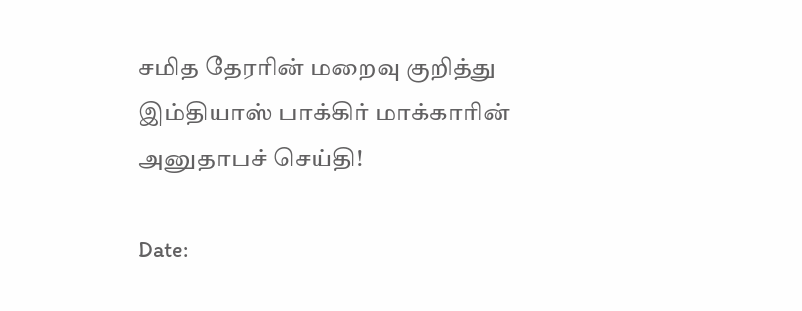சமித தேரரின் மறைவு குறித்து இம்தியாஸ் பாக்கிர் மாக்காரின் அனுதாபச் செய்தி!

Date: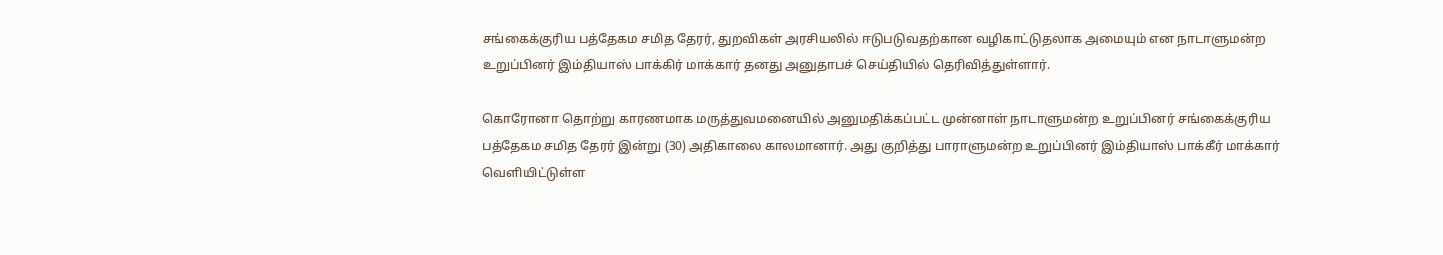சங்கைக்குரிய பத்தேகம சமித தேரர், துறவிகள் அரசியலில் ஈடுபடுவதற்கான வழிகாட்டுதலாக அமையும் என நாடாளுமன்ற உறுப்பினர் இம்தியாஸ் பாக்கிர் மாக்கார் தனது அனுதாபச் செய்தியில் தெரிவித்துள்ளார்.

கொரோனா தொற்று காரணமாக மருத்துவமனையில் அனுமதிக்கப்பட்ட முன்னாள் நாடாளுமன்ற உறுப்பினர் சங்கைக்குரிய பத்தேகம சமித தேரர் இன்று (30) அதிகாலை காலமானார். அது குறித்து பாராளுமன்ற உறுப்பினர் இம்தியாஸ் பாக்கீர் மாக்கார் வெளியிட்டுள்ள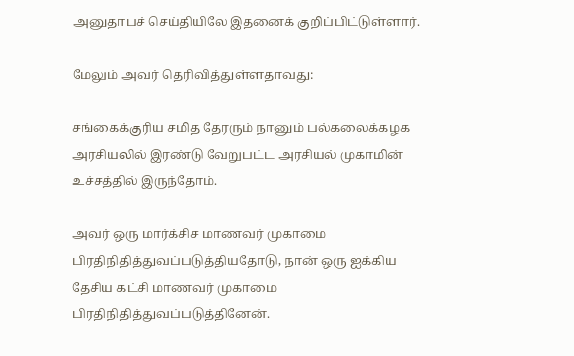அனுதாபச் செய்தியிலே இதனைக் குறிப்பிட்டுள்ளார்.

மேலும் அவர் தெரிவித்துள்ளதாவது:

சங்கைக்குரிய சமித தேரரும் நானும் பல்கலைக்கழக அரசியலில் இரண்டு வேறுபட்ட அரசியல் முகாமின் உச்சத்தில் இருந்தோம்.

அவர் ஒரு மார்க்சிச மாணவர் முகாமை பிரதிநிதித்துவப்படுத்தியதோடு, நான் ஒரு ஐக்கிய தேசிய கட்சி மாணவர் முகாமை பிரதிநிதித்துவப்படுத்தினேன்.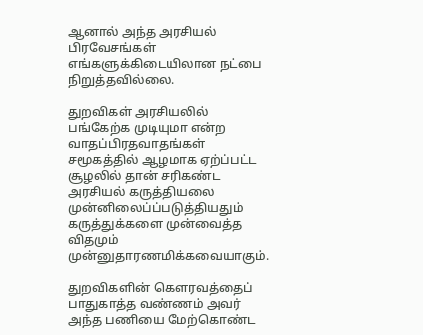ஆனால் அந்த அரசியல் பிரவேசங்கள் எங்களுக்கிடையிலான நட்பை நிறுத்தவில்லை.

துறவிகள் அரசியலில் பங்கேற்க முடியுமா என்ற வாதப்பிரதவாதங்கள் சமூகத்தில் ஆழமாக ஏற்ப்பட்ட சூழலில் தான் சரிகண்ட அரசியல் கருத்தியலை முன்னிலைப்ப்படுத்தியதும் கருத்துக்களை முன்வைத்த விதமும் முன்னுதாரணமிக்கவையாகும்.

துறவிகளின் கௌரவத்தைப் பாதுகாத்த வண்ணம் அவர் அந்த பணியை மேற்கொண்ட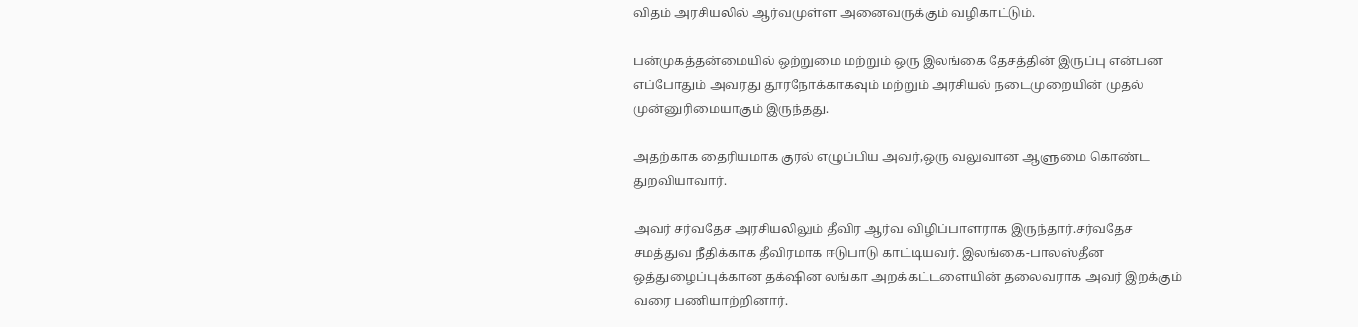விதம் அரசியலில் ஆர்வமுள்ள அனைவருக்கும் வழிகாட்டும்.

பன்முகத்தன்மையில் ஒற்றுமை மற்றும் ஒரு இலங்கை தேசத்தின் இருப்பு என்பன எப்போதும் அவரது தூரநோக்காகவும் மற்றும் அரசியல் நடைமுறையின் முதல் முன்னுரிமையாகும் இருந்தது.

அதற்காக தைரியமாக குரல் எழுப்பிய அவர்,ஒரு வலுவான ஆளுமை கொண்ட துறவியாவார்.

அவர் சர்வதேச அரசியலிலும் தீவிர ஆர்வ விழிப்பாளராக இருந்தார்.சர்வதேச சமத்துவ நீதிக்காக தீவிரமாக ஈடுபாடு காட்டியவர். இலங்கை-பாலஸ்தீன ஒத்துழைப்புக்கான தக்‌ஷின லங்கா அறக்கட்டளையின் தலைவராக அவர் இறக்கும் வரை பணியாற்றினார்.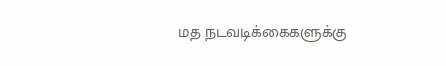மத நடவடிக்கைகளுக்கு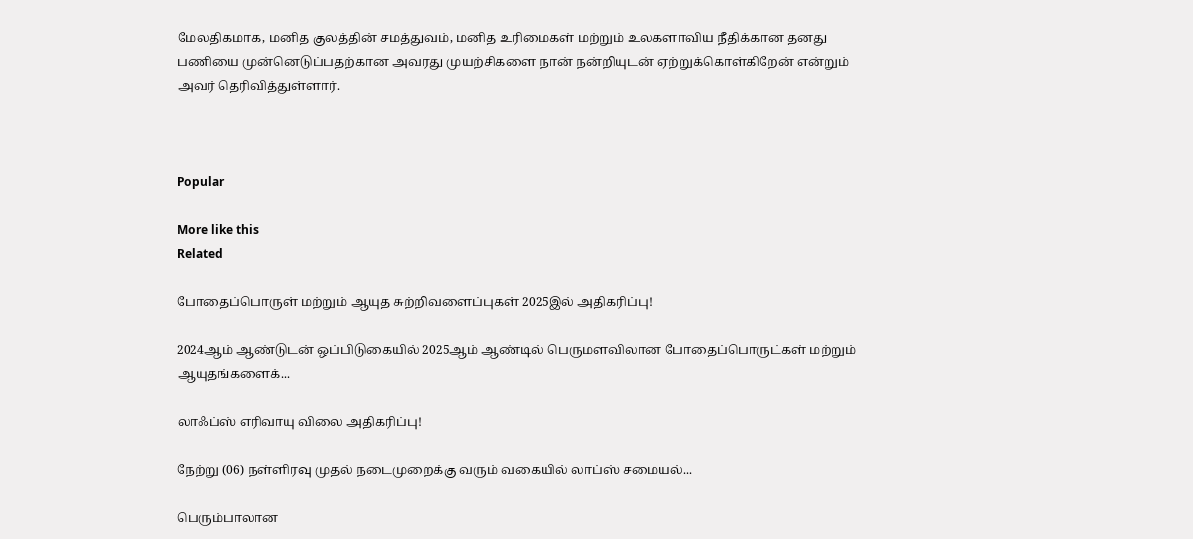மேலதிகமாக, மனித குலத்தின் சமத்துவம், மனித உரிமைகள் மற்றும் உலகளாவிய நீதிக்கான தனது பணியை முன்னெடுப்பதற்கான அவரது முயற்சிகளை நான் நன்றியுடன் ஏற்றுக்கொள்கிறேன் என்றும் அவர் தெரிவித்துள்ளார்.



Popular

More like this
Related

போதைப்பொருள் மற்றும் ஆயுத சுற்றிவளைப்புகள் 2025இல் அதிகரிப்பு!

2024ஆம் ஆண்டுடன் ஒப்பிடுகையில் 2025ஆம் ஆண்டில் பெருமளவிலான போதைப்பொருட்கள் மற்றும் ஆயுதங்களைக்...

லாஃப்ஸ் எரிவாயு விலை அதிகரிப்பு!

நேற்று (06) நள்ளிரவு முதல் நடைமுறைக்கு வரும் வகையில் லாப்ஸ் சமையல்...

பெரும்பாலான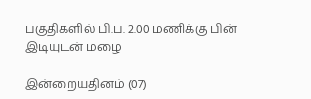பகுதிகளில் பி.ப. 2.00 மணிக்கு பின் இடியுடன் மழை

இன்றையதினம் (07)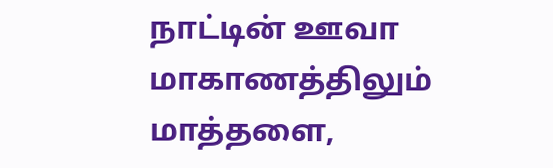நாட்டின் ஊவா மாகாணத்திலும் மாத்தளை,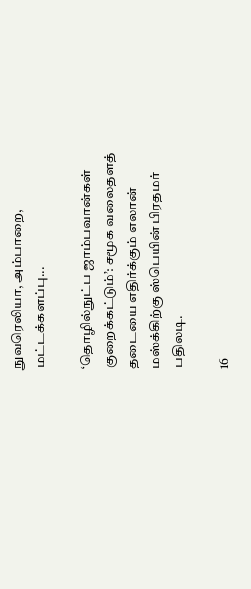நுவரெலியா, அம்பாறை, மட்டக்களப்பு...

‘தொழில்நுட்ப ஜாம்பவான்கள் குறைக்கட்டும்’: சமூக வலைதளத் தடையை எதிர்க்கும் எலான் மஸ்க்கிற்கு ஸ்பெயின் பிரதமர் பதிலடி.

16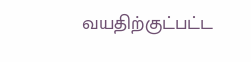வயதிற்குட்பட்ட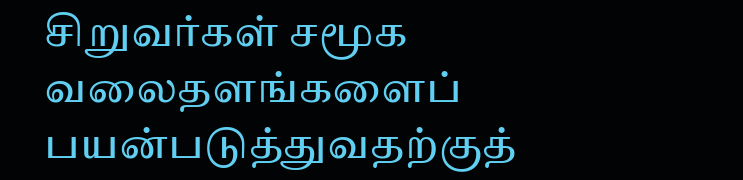சிறுவர்கள் சமூக வலைதளங்களைப் பயன்படுத்துவதற்குத்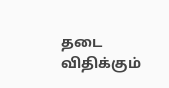தடை விதிக்கும்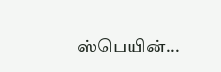ஸ்பெயின்...